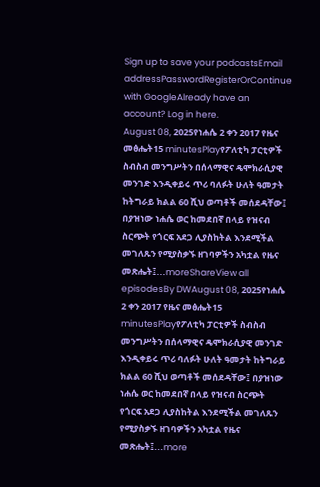Sign up to save your podcastsEmail addressPasswordRegisterOrContinue with GoogleAlready have an account? Log in here.
August 08, 2025የነሐሴ 2 ቀን 2017 የዜና መፅሔት15 minutesPlayየፖለቲካ ፓርቲዎች ስብስብ መንግሥትን በሰላማዊና ዴሞክራሲያዊ መንገድ እንዲቀይሩ ጥሪ ባለፉት ሁለት ዓመታት ከትግራይ ክልል 60 ሺህ ወጣቶች መሰደዳቸው፤ በያዝነው ነሐሴ ወር ከመደበኛ በላይ የዝናብ ስርጭት የጎርፍ አደጋ ሊያስከትል እንደሚችል መገለጹን የሚያስቃኙ ዘገባዎችን አካቷል የዜና መጽሔት፤...moreShareView all episodesBy DWAugust 08, 2025የነሐሴ 2 ቀን 2017 የዜና መፅሔት15 minutesPlayየፖለቲካ ፓርቲዎች ስብስብ መንግሥትን በሰላማዊና ዴሞክራሲያዊ መንገድ እንዲቀይሩ ጥሪ ባለፉት ሁለት ዓመታት ከትግራይ ክልል 60 ሺህ ወጣቶች መሰደዳቸው፤ በያዝነው ነሐሴ ወር ከመደበኛ በላይ የዝናብ ስርጭት የጎርፍ አደጋ ሊያስከትል እንደሚችል መገለጹን የሚያስቃኙ ዘገባዎችን አካቷል የዜና መጽሔት፤...more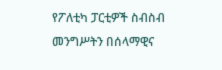የፖለቲካ ፓርቲዎች ስብስብ መንግሥትን በሰላማዊና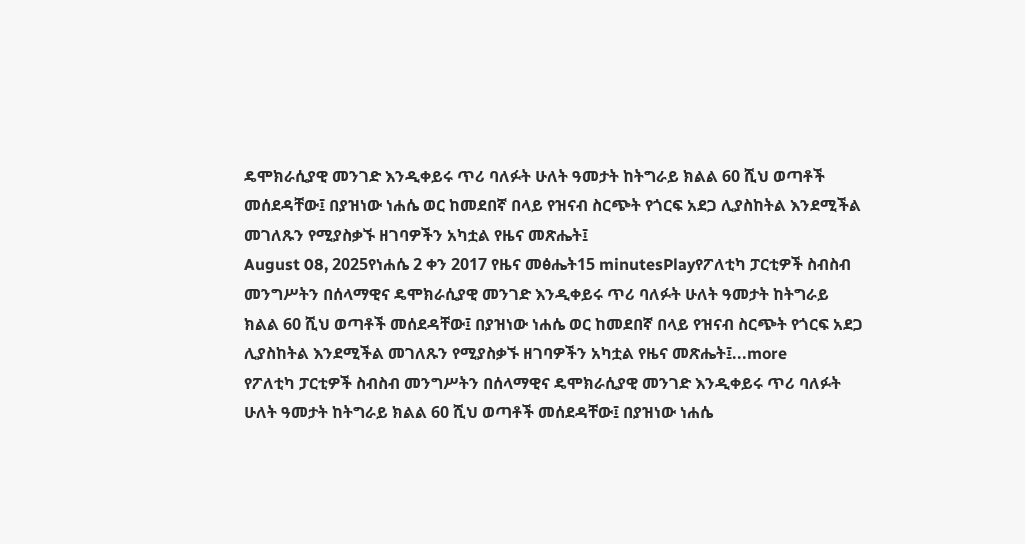ዴሞክራሲያዊ መንገድ እንዲቀይሩ ጥሪ ባለፉት ሁለት ዓመታት ከትግራይ ክልል 60 ሺህ ወጣቶች መሰደዳቸው፤ በያዝነው ነሐሴ ወር ከመደበኛ በላይ የዝናብ ስርጭት የጎርፍ አደጋ ሊያስከትል እንደሚችል መገለጹን የሚያስቃኙ ዘገባዎችን አካቷል የዜና መጽሔት፤
August 08, 2025የነሐሴ 2 ቀን 2017 የዜና መፅሔት15 minutesPlayየፖለቲካ ፓርቲዎች ስብስብ መንግሥትን በሰላማዊና ዴሞክራሲያዊ መንገድ እንዲቀይሩ ጥሪ ባለፉት ሁለት ዓመታት ከትግራይ ክልል 60 ሺህ ወጣቶች መሰደዳቸው፤ በያዝነው ነሐሴ ወር ከመደበኛ በላይ የዝናብ ስርጭት የጎርፍ አደጋ ሊያስከትል እንደሚችል መገለጹን የሚያስቃኙ ዘገባዎችን አካቷል የዜና መጽሔት፤...more
የፖለቲካ ፓርቲዎች ስብስብ መንግሥትን በሰላማዊና ዴሞክራሲያዊ መንገድ እንዲቀይሩ ጥሪ ባለፉት ሁለት ዓመታት ከትግራይ ክልል 60 ሺህ ወጣቶች መሰደዳቸው፤ በያዝነው ነሐሴ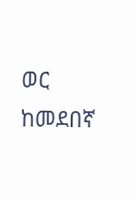ወር ከመደበኛ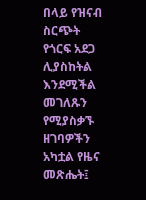በላይ የዝናብ ስርጭት የጎርፍ አደጋ ሊያስከትል እንደሚችል መገለጹን የሚያስቃኙ ዘገባዎችን አካቷል የዜና መጽሔት፤